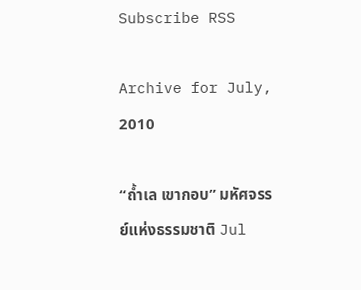Subscribe RSS

Archive for July, 2010

“ถ้ำเล เขากอบ” มหัศจรรย์แห่งธรรมชาติ Jul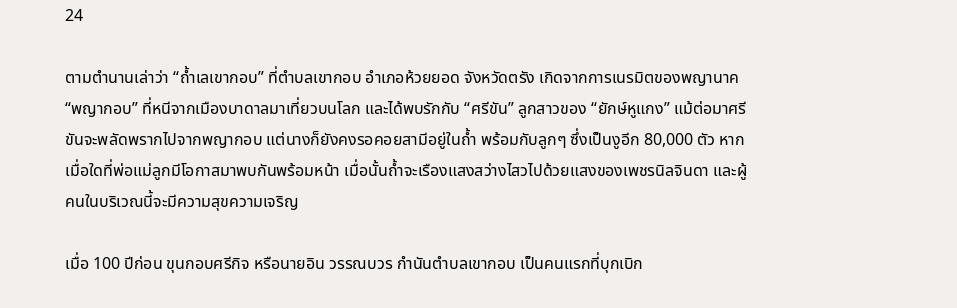24

ตามตำนานเล่าว่า “ถ้ำเลเขากอบ” ที่ตำบลเขากอบ อำเภอห้วยยอด จังหวัดตรัง เกิดจากการเนรมิตของพญานาค “พญากอบ” ที่หนีจากเมืองบาดาลมาเที่ยวบนโลก และได้พบรักกับ “ศรีขัน” ลูกสาวของ “ยักษ์หูแกง” แม้ต่อมาศรีขันจะพลัดพรากไปจากพญากอบ แต่นางก็ยังคงรอคอยสามีอยู่ในถ้ำ พร้อมกับลูกๆ ซึ่งเป็นงูอีก 80,000 ตัว หากเมื่อใดที่พ่อแม่ลูกมีโอกาสมาพบกันพร้อมหน้า เมื่อนั้นถ้ำจะเรืองแสงสว่างไสวไปด้วยแสงของเพชรนิลจินดา และผู้คนในบริเวณนี้จะมีความสุขความเจริญ

เมื่อ 100 ปีก่อน ขุนกอบศรีกิจ หรือนายอิน วรรณบวร กำนันตำบลเขากอบ เป็นคนแรกที่บุกเบิก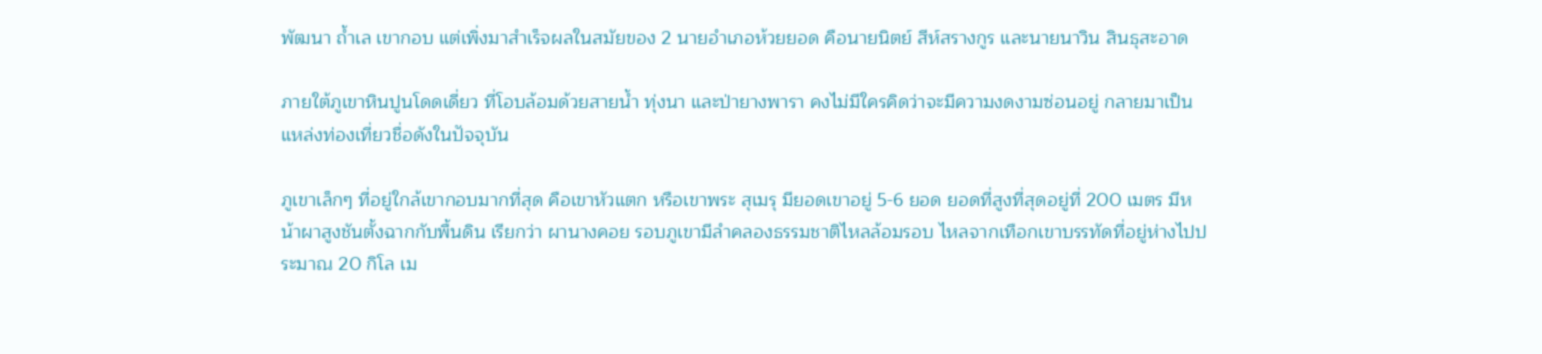พัฒนา ถ้ำเล เขากอบ แต่เพิ่งมาสำเร็จผลในสมัยของ 2 นายอำเภอห้วยยอด คือนายนิตย์ สีห์สรางกูร และนายนาวิน สินธุสะอาด

ภายใต้ภูเขาหินปูนโดดเดี่ยว ที่โอบล้อมด้วยสายน้ำ ทุ่งนา และป่ายางพารา คงไม่มีใครคิดว่าจะมีความงดงามซ่อนอยู่ กลายมาเป็นแหล่งท่องเที่ยวชื่อดังในปัจจุบัน

ภูเขาเล็กๆ ที่อยู่ใกล้เขากอบมากที่สุด คือเขาหัวแตก หรือเขาพระ สุเมรุ มียอดเขาอยู่ 5-6 ยอด ยอดที่สูงที่สุดอยู่ที่ 200 เมตร มีหน้าผาสูงชันตั้งฉากกับพื้นดิน เรียกว่า ผานางคอย รอบภูเขามีลำคลองธรรมชาติไหลล้อมรอบ ไหลจากเทือกเขาบรรทัดที่อยู่ห่างไปประมาณ 20 กิโล เม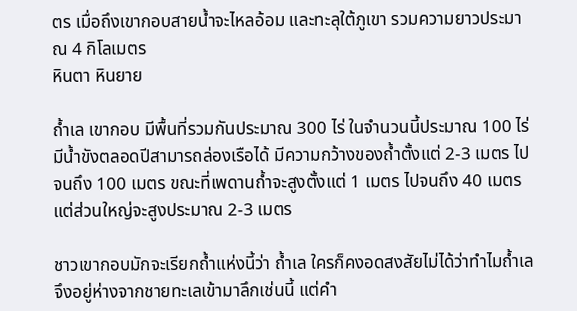ตร เมื่อถึงเขากอบสายน้ำจะไหลอ้อม และทะลุใต้ภูเขา รวมความยาวประมาณ 4 กิโลเมตร
หินตา หินยาย

ถ้ำเล เขากอบ มีพื้นที่รวมกันประมาณ 300 ไร่ ในจำนวนนี้ประมาณ 100 ไร่ มีน้ำขังตลอดปีสามารถล่องเรือได้ มีความกว้างของถ้ำตั้งแต่ 2-3 เมตร ไปจนถึง 100 เมตร ขณะที่เพดานถ้ำจะสูงตั้งแต่ 1 เมตร ไปจนถึง 40 เมตร แต่ส่วนใหญ่จะสูงประมาณ 2-3 เมตร

ชาวเขากอบมักจะเรียกถ้ำแห่งนี้ว่า ถ้ำเล ใครก็คงอดสงสัยไม่ได้ว่าทำไมถ้ำเล จึงอยู่ห่างจากชายทะเลเข้ามาลึกเช่นนี้ แต่คำ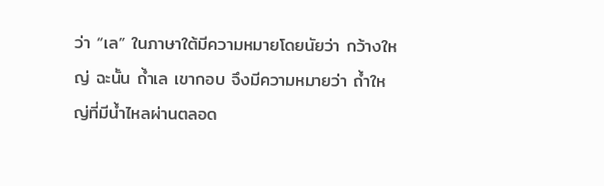ว่า “เล” ในภาษาใต้มีความหมายโดยนัยว่า กว้างใหญ่ ฉะนั้น ถ้ำเล เขากอบ จึงมีความหมายว่า ถ้ำใหญ่ที่มีน้ำไหลผ่านตลอด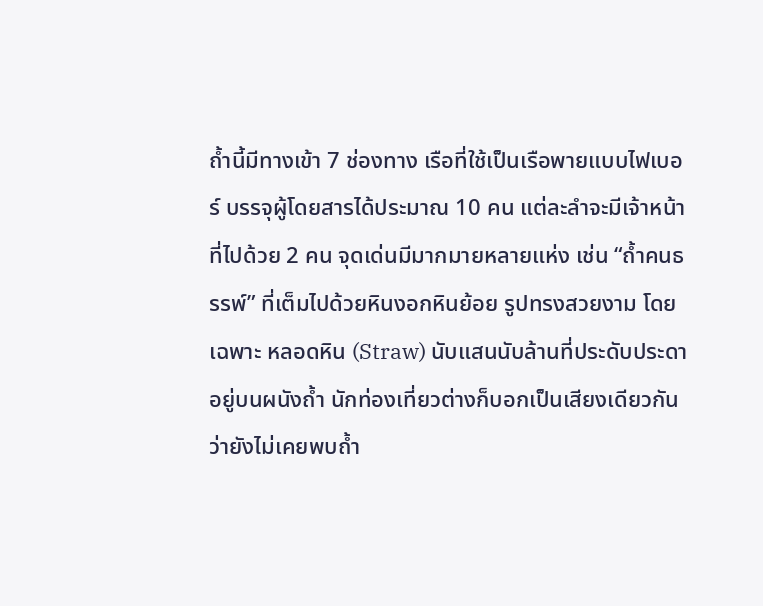ถ้ำนี้มีทางเข้า 7 ช่องทาง เรือที่ใช้เป็นเรือพายแบบไฟเบอร์ บรรจุผู้โดยสารได้ประมาณ 10 คน แต่ละลำจะมีเจ้าหน้าที่ไปด้วย 2 คน จุดเด่นมีมากมายหลายแห่ง เช่น “ถ้ำคนธรรพ์” ที่เต็มไปด้วยหินงอกหินย้อย รูปทรงสวยงาม โดยเฉพาะ หลอดหิน (Straw) นับแสนนับล้านที่ประดับประดาอยู่บนผนังถ้ำ นักท่องเที่ยวต่างก็บอกเป็นเสียงเดียวกันว่ายังไม่เคยพบถ้ำ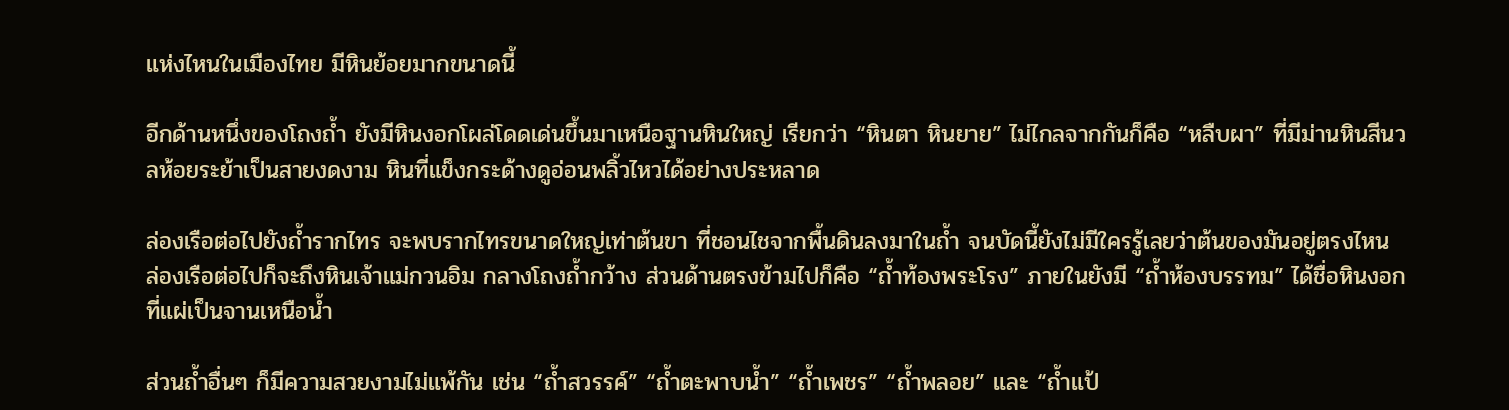แห่งไหนในเมืองไทย มีหินย้อยมากขนาดนี้

อีกด้านหนึ่งของโถงถ้ำ ยังมีหินงอกโผล่โดดเด่นขึ้นมาเหนือฐานหินใหญ่ เรียกว่า “หินตา หินยาย” ไม่ไกลจากกันก็คือ “หลืบผา” ที่มีม่านหินสีนวลห้อยระย้าเป็นสายงดงาม หินที่แข็งกระด้างดูอ่อนพลิ้วไหวได้อย่างประหลาด

ล่องเรือต่อไปยังถ้ำรากไทร จะพบรากไทรขนาดใหญ่เท่าต้นขา ที่ชอนไชจากพื้นดินลงมาในถ้ำ จนบัดนี้ยังไม่มีใครรู้เลยว่าต้นของมันอยู่ตรงไหน ล่องเรือต่อไปก็จะถึงหินเจ้าแม่กวนอิม กลางโถงถ้ำกว้าง ส่วนด้านตรงข้ามไปก็คือ “ถ้ำท้องพระโรง” ภายในยังมี “ถ้ำห้องบรรทม” ได้ชื่อหินงอกที่แผ่เป็นจานเหนือน้ำ

ส่วนถ้ำอื่นๆ ก็มีความสวยงามไม่แพ้กัน เช่น “ถ้ำสวรรค์” “ถ้ำตะพาบน้ำ” “ถ้ำเพชร” “ถ้ำพลอย” และ “ถ้ำแป้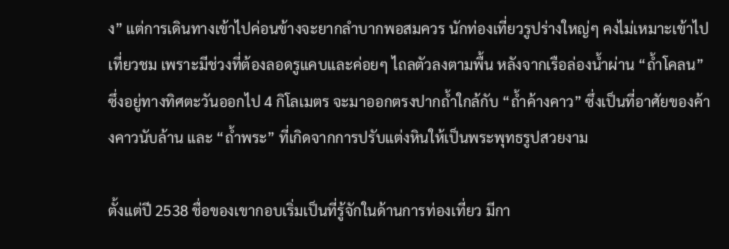ง” แต่การเดินทางเข้าไปค่อนข้างจะยากลำบากพอสมควร นักท่องเที่ยวรูปร่างใหญ่ๆ คงไม่เหมาะเข้าไปเที่ยวชม เพราะมีช่วงที่ต้องลอดรูแคบและค่อยๆ ไถลตัวลงตามพื้น หลังจากเรือล่องน้ำผ่าน “ถ้ำโคลน” ซึ่งอยู่ทางทิศตะวันออกไป 4 กิโลเมตร จะมาออกตรงปากถ้ำใกล้กับ “ถ้ำค้างคาว” ซึ่งเป็นที่อาศัยของค้างคาวนับล้าน และ “ถ้ำพระ” ที่เกิดจากการปรับแต่งหินให้เป็นพระพุทธรูปสวยงาม

ตั้งแต่ปี 2538 ชื่อของเขากอบเริ่มเป็นที่รู้จักในด้านการท่องเที่ยว มีกา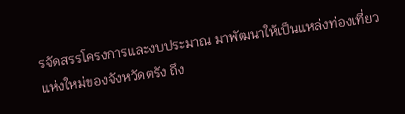รจัดสรรโครงการและงบประมาณ มาพัฒนาให้เป็นแหล่งท่องเที่ยวแห่งใหม่ของจังหวัดตรัง ถึง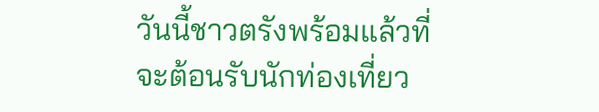วันนี้ชาวตรังพร้อมแล้วที่จะต้อนรับนักท่องเที่ยว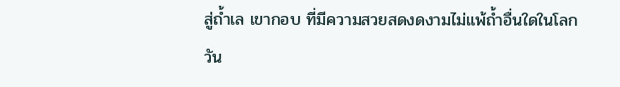สู่ถ้ำเล เขากอบ ที่มีความสวยสดงดงามไม่แพ้ถ้ำอื่นใดในโลก
วัน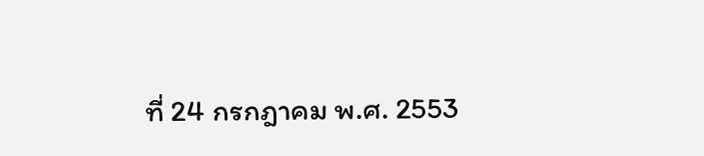ที่ 24 กรกฎาคม พ.ศ. 2553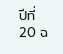ปีที่ 20 ฉ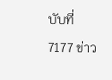บับที่ 7177 ข่าว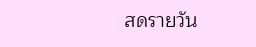สดรายวัน